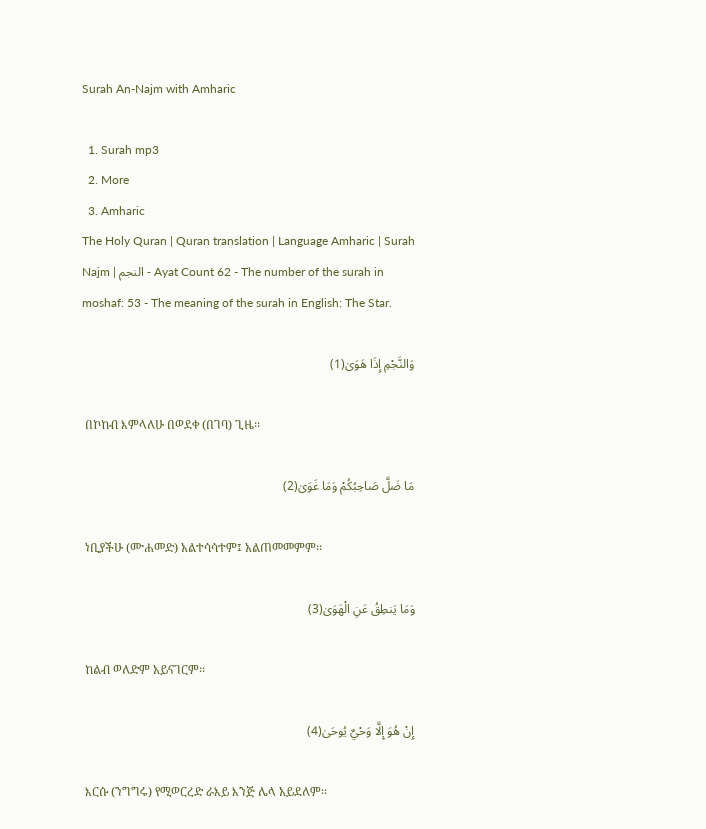Surah An-Najm with Amharic

  1. Surah mp3
  2. More
  3. Amharic
The Holy Quran | Quran translation | Language Amharic | Surah Najm | النجم - Ayat Count 62 - The number of the surah in moshaf: 53 - The meaning of the surah in English: The Star.

وَالنَّجْمِ إِذَا هَوَىٰ(1)

 በኮከብ እምላለሁ በወደቀ (በገባ) ጊዜ፡፡

مَا ضَلَّ صَاحِبُكُمْ وَمَا غَوَىٰ(2)

 ነቢያችሁ (ሙሐመድ) አልተሳሳተም፤ አልጠመመምም፡፡

وَمَا يَنطِقُ عَنِ الْهَوَىٰ(3)

 ከልብ ወለድም አይናገርም፡፡

إِنْ هُوَ إِلَّا وَحْيٌ يُوحَىٰ(4)

 እርሱ (ንግግሩ) የሚወርረድ ራእይ እንጅ ሌላ አይደለም፡፡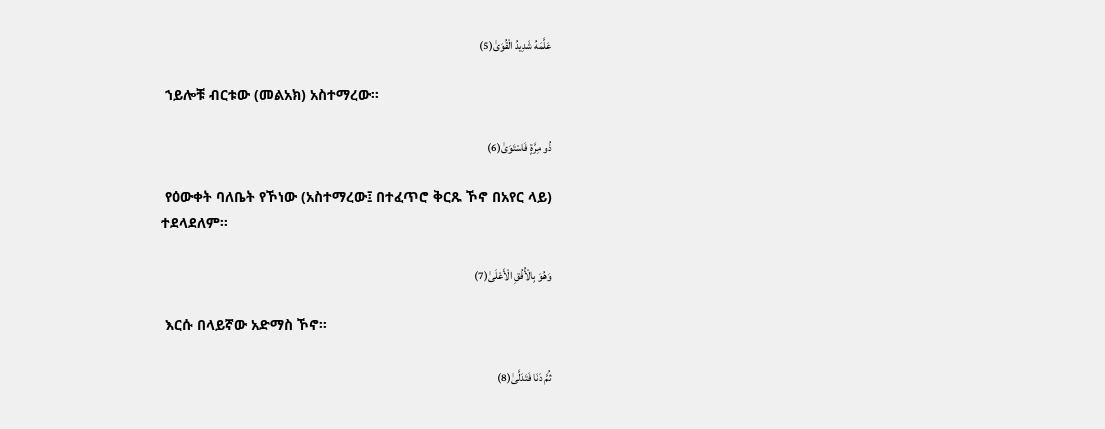عَلَّمَهُ شَدِيدُ الْقُوَىٰ(5)

 ኀይሎቹ ብርቱው (መልአክ) አስተማረው፡፡

ذُو مِرَّةٍ فَاسْتَوَىٰ(6)

 የዕውቀት ባለቤት የኾነው (አስተማረው፤ በተፈጥሮ ቅርጹ ኾኖ በአየር ላይ) ተደላደለም፡፡

وَهُوَ بِالْأُفُقِ الْأَعْلَىٰ(7)

 እርሱ በላይኛው አድማስ ኾኖ፡፡

ثُمَّ دَنَا فَتَدَلَّىٰ(8)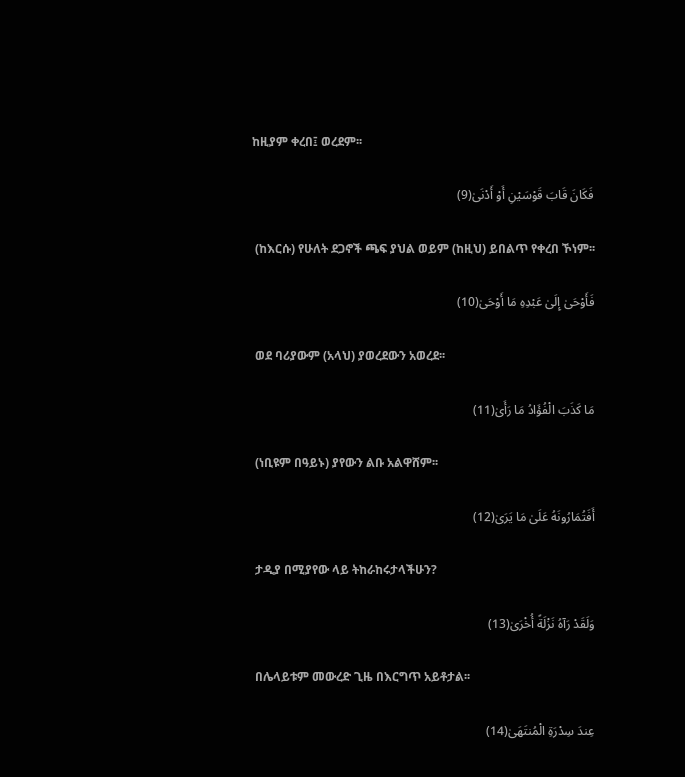ከዚያም ቀረበ፤ ወረደም፡፡

فَكَانَ قَابَ قَوْسَيْنِ أَوْ أَدْنَىٰ(9)

 (ከእርሱ) የሁለት ደጋኖች ጫፍ ያህል ወይም (ከዚህ) ይበልጥ የቀረበ ኾነም፡፡

فَأَوْحَىٰ إِلَىٰ عَبْدِهِ مَا أَوْحَىٰ(10)

 ወደ ባሪያውም (አላህ) ያወረደውን አወረደ፡፡

مَا كَذَبَ الْفُؤَادُ مَا رَأَىٰ(11)

 (ነቢዩም በዓይኑ) ያየውን ልቡ አልዋሸም፡፡

أَفَتُمَارُونَهُ عَلَىٰ مَا يَرَىٰ(12)

 ታዲያ በሚያየው ላይ ትከራከሩታላችሁን?

وَلَقَدْ رَآهُ نَزْلَةً أُخْرَىٰ(13)

 በሌላይቱም መውረድ ጊዜ በእርግጥ አይቶታል፡፡

عِندَ سِدْرَةِ الْمُنتَهَىٰ(14)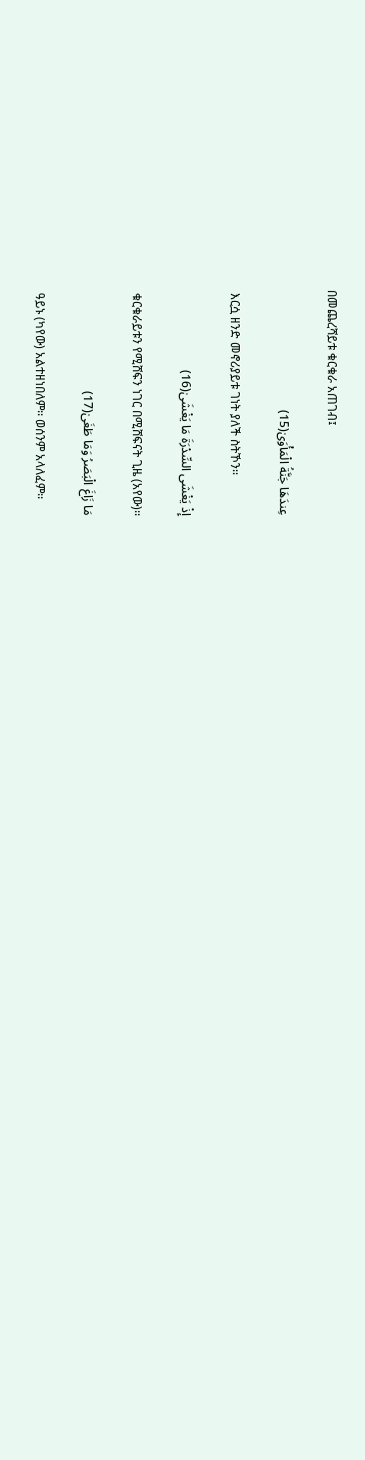በመጨረሻይቱ ቁርቁራ አጠገብ፤

عِندَهَا جَنَّةُ الْمَأْوَىٰ(15)

 እርሷ ዘንድ መኖሪያይቱ ገነት ያለች ስትኾን፡፡

إِذْ يَغْشَى السِّدْرَةَ مَا يَغْشَىٰ(16)

 ቁርቁራይቱን የሚሸፍን ነገር በሚሸፍናት ጊዜ (አየው)፡፡

مَا زَاغَ الْبَصَرُ وَمَا طَغَىٰ(17)

 ዓይኑ (ካየው) አልተዘነበለም፡፡ ወሰንም አላለፈም፡፡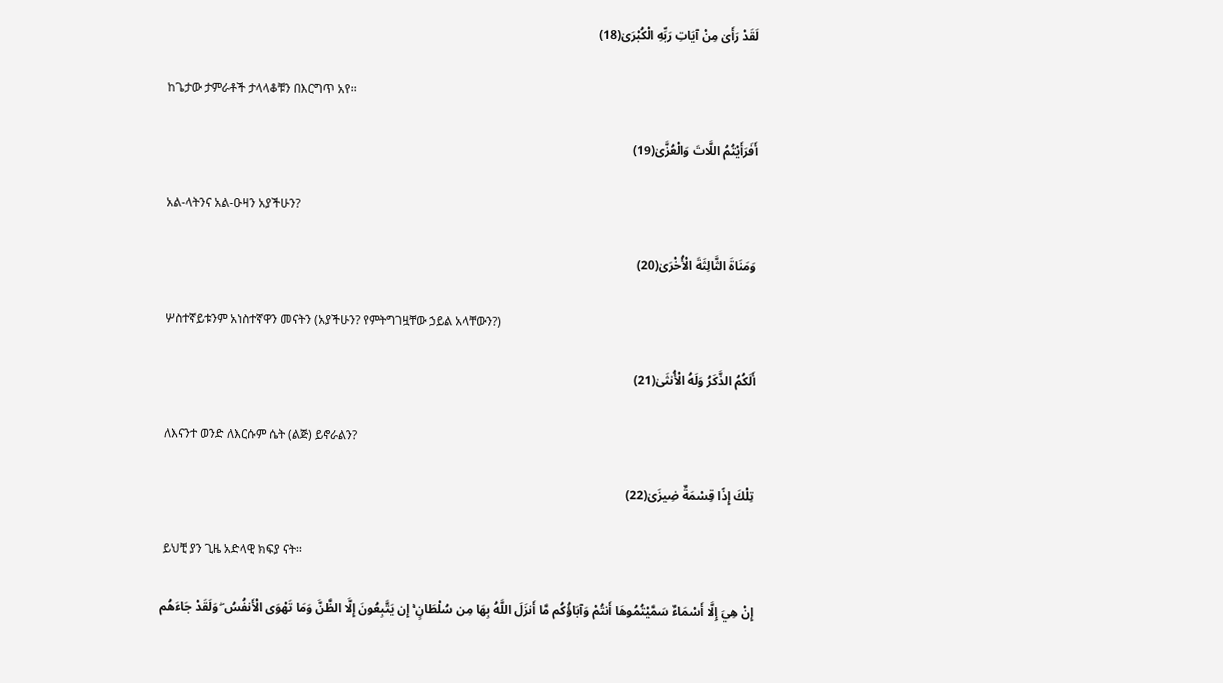لَقَدْ رَأَىٰ مِنْ آيَاتِ رَبِّهِ الْكُبْرَىٰ(18)

 ከጌታው ታምራቶች ታላላቆቹን በእርግጥ አየ፡፡

أَفَرَأَيْتُمُ اللَّاتَ وَالْعُزَّىٰ(19)

 አል-ላትንና አል-ዑዛን አያችሁን?

وَمَنَاةَ الثَّالِثَةَ الْأُخْرَىٰ(20)

 ሦስተኛይቱንም አነስተኛዋን መናትን (አያችሁን? የምትግገዟቸው ኃይል አላቸውን?)

أَلَكُمُ الذَّكَرُ وَلَهُ الْأُنثَىٰ(21)

 ለእናንተ ወንድ ለእርሱም ሴት (ልጅ) ይኖራልን?

تِلْكَ إِذًا قِسْمَةٌ ضِيزَىٰ(22)

 ይህቺ ያን ጊዜ አድላዊ ክፍያ ናት፡፡

إِنْ هِيَ إِلَّا أَسْمَاءٌ سَمَّيْتُمُوهَا أَنتُمْ وَآبَاؤُكُم مَّا أَنزَلَ اللَّهُ بِهَا مِن سُلْطَانٍ ۚ إِن يَتَّبِعُونَ إِلَّا الظَّنَّ وَمَا تَهْوَى الْأَنفُسُ ۖ وَلَقَدْ جَاءَهُم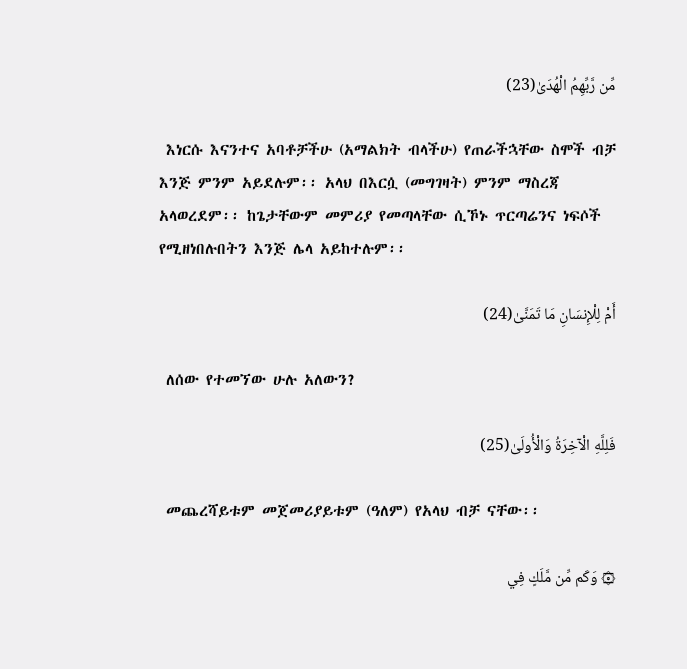مِّن رَّبِّهِمُ الْهُدَىٰ(23)

 እነርሱ እናንተና አባቶቻችሁ (አማልክት ብላችሁ) የጠራችኋቸው ስሞች ብቻ እንጅ ምንም አይደሉም፡፡ አላህ በእርሷ (መግገዛት) ምንም ማስረጃ አላወረደም፡፡ ከጌታቸውም መምሪያ የመጣላቸው ሲኾኑ ጥርጣሬንና ነፍሶች የሚዘነበሉበትን እንጅ ሌላ አይከተሉም፡፡

أَمْ لِلْإِنسَانِ مَا تَمَنَّىٰ(24)

 ለሰው የተመኘው ሁሉ አለውን?

فَلِلَّهِ الْآخِرَةُ وَالْأُولَىٰ(25)

 መጨረሻይቱም መጀመሪያይቱም (ዓለም) የአላህ ብቻ ናቸው፡፡

۞ وَكَم مِّن مَّلَكٍ فِي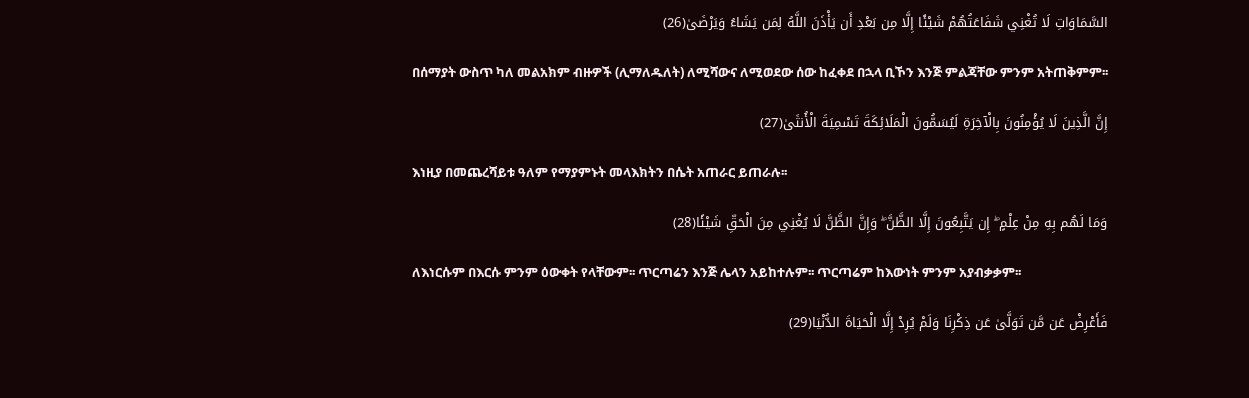السَّمَاوَاتِ لَا تُغْنِي شَفَاعَتُهُمْ شَيْئًا إِلَّا مِن بَعْدِ أَن يَأْذَنَ اللَّهُ لِمَن يَشَاءُ وَيَرْضَىٰ(26)

 በሰማያት ውስጥ ካለ መልአክም ብዙዎች (ሊማለዱለት) ለሚሻውና ለሚወደው ሰው ከፈቀደ በኋላ ቢኾን እንጅ ምልጃቸው ምንም አትጠቅምም፡፡

إِنَّ الَّذِينَ لَا يُؤْمِنُونَ بِالْآخِرَةِ لَيُسَمُّونَ الْمَلَائِكَةَ تَسْمِيَةَ الْأُنثَىٰ(27)

 እነዚያ በመጨረሻይቱ ዓለም የማያምኑት መላእክትን በሴት አጠራር ይጠራሉ፡፡

وَمَا لَهُم بِهِ مِنْ عِلْمٍ ۖ إِن يَتَّبِعُونَ إِلَّا الظَّنَّ ۖ وَإِنَّ الظَّنَّ لَا يُغْنِي مِنَ الْحَقِّ شَيْئًا(28)

 ለእነርሱም በእርሱ ምንም ዕውቀት የላቸውም፡፡ ጥርጣሬን እንጅ ሌላን አይከተሉም፡፡ ጥርጣሬም ከእውነት ምንም አያብቃቃም፡፡

فَأَعْرِضْ عَن مَّن تَوَلَّىٰ عَن ذِكْرِنَا وَلَمْ يُرِدْ إِلَّا الْحَيَاةَ الدُّنْيَا(29)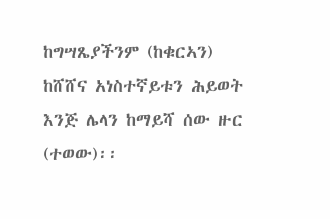ከግሣጼያችንም (ከቁርኣን) ከሸሸና አነስተኛይቱን ሕይወት እንጅ ሌላን ከማይሻ ሰው ዙር (ተወው)፡፡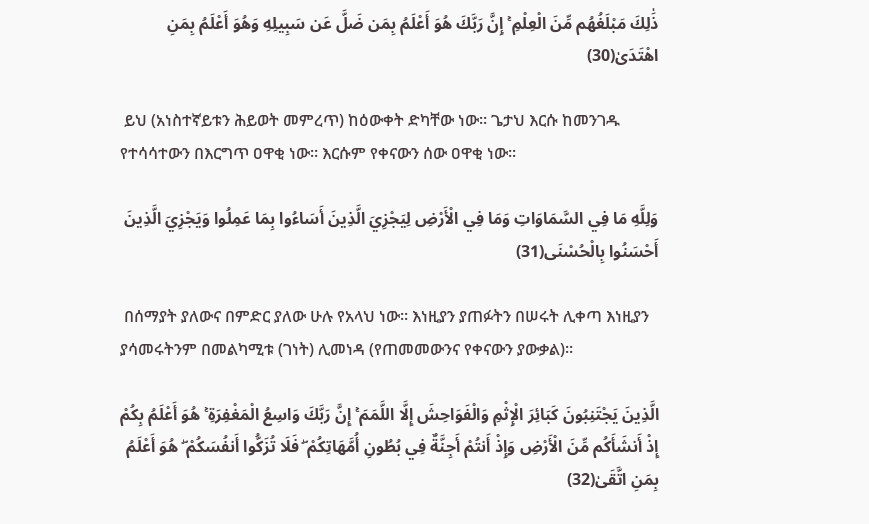ذَٰلِكَ مَبْلَغُهُم مِّنَ الْعِلْمِ ۚ إِنَّ رَبَّكَ هُوَ أَعْلَمُ بِمَن ضَلَّ عَن سَبِيلِهِ وَهُوَ أَعْلَمُ بِمَنِ اهْتَدَىٰ(30)

 ይህ (አነስተኛይቱን ሕይወት መምረጥ) ከዕውቀት ድካቸው ነው፡፡ ጌታህ እርሱ ከመንገዱ የተሳሳተውን በእርግጥ ዐዋቂ ነው፡፡ እርሱም የቀናውን ሰው ዐዋቂ ነው፡፡

وَلِلَّهِ مَا فِي السَّمَاوَاتِ وَمَا فِي الْأَرْضِ لِيَجْزِيَ الَّذِينَ أَسَاءُوا بِمَا عَمِلُوا وَيَجْزِيَ الَّذِينَ أَحْسَنُوا بِالْحُسْنَى(31)

 በሰማያት ያለውና በምድር ያለው ሁሉ የአላህ ነው፡፡ እነዚያን ያጠፉትን በሠሩት ሊቀጣ እነዚያን ያሳመሩትንም በመልካሚቱ (ገነት) ሊመነዳ (የጠመመውንና የቀናውን ያውቃል)፡፡

الَّذِينَ يَجْتَنِبُونَ كَبَائِرَ الْإِثْمِ وَالْفَوَاحِشَ إِلَّا اللَّمَمَ ۚ إِنَّ رَبَّكَ وَاسِعُ الْمَغْفِرَةِ ۚ هُوَ أَعْلَمُ بِكُمْ إِذْ أَنشَأَكُم مِّنَ الْأَرْضِ وَإِذْ أَنتُمْ أَجِنَّةٌ فِي بُطُونِ أُمَّهَاتِكُمْ ۖ فَلَا تُزَكُّوا أَنفُسَكُمْ ۖ هُوَ أَعْلَمُ بِمَنِ اتَّقَىٰ(32)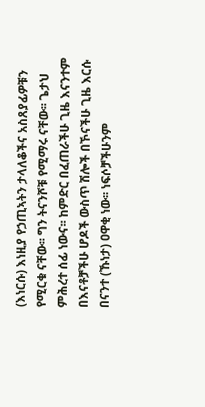(እነርሱ) እነዚያ የኃጢኣትን ታላለቆችና አስጸያፊዎቹን የሚርቁ ናቸው፡፡ ግን ትናንሾቹ የሚማሩ ናቸው፡፡ ጌታህ ምሕረተ ሰፊ ነውና፡፡ ከምድር በፈጠራችሁ ጊዜ እናንተም በእናቶቻችሁ ሆዶች ውስጥ ሽሎች በኾናችሁ ጊዜ እርሱ በናንተ (ኹነታ) ዐዋቂ ነው፡፡ ነፍሶቻችሁንም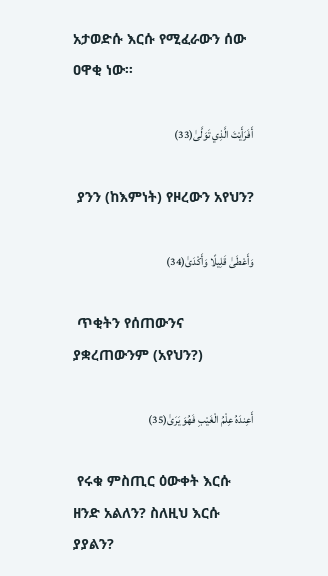አታወድሱ እርሱ የሚፈራውን ሰው ዐዋቂ ነው፡፡

أَفَرَأَيْتَ الَّذِي تَوَلَّىٰ(33)

 ያንን (ከእምነት) የዞረውን አየህን?

وَأَعْطَىٰ قَلِيلًا وَأَكْدَىٰ(34)

 ጥቂትን የሰጠውንና ያቋረጠውንም (አየህን?)

أَعِندَهُ عِلْمُ الْغَيْبِ فَهُوَ يَرَىٰ(35)

 የሩቁ ምስጢር ዕውቀት እርሱ ዘንድ አልለን? ስለዚህ እርሱ ያያልን?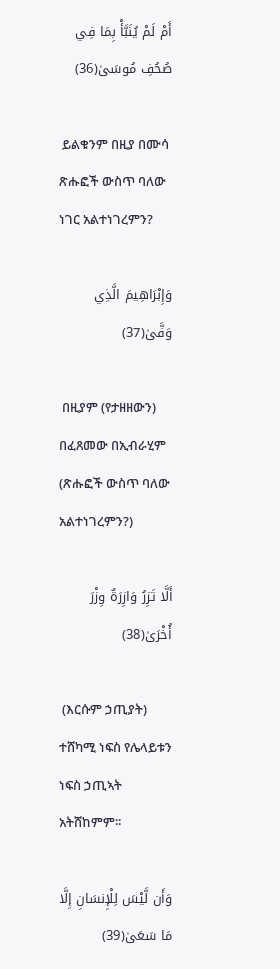أَمْ لَمْ يُنَبَّأْ بِمَا فِي صُحُفِ مُوسَىٰ(36)

 ይልቁንም በዚያ በሙሳ ጽሑፎች ውስጥ ባለው ነገር አልተነገረምን?

وَإِبْرَاهِيمَ الَّذِي وَفَّىٰ(37)

 በዚያም (የታዘዘውን) በፈጸመው በኢብራሂም (ጽሑፎች ውስጥ ባለው አልተነገረምን?)

أَلَّا تَزِرُ وَازِرَةٌ وِزْرَ أُخْرَىٰ(38)

 (እርሱም ኃጢያት) ተሸካሚ ነፍስ የሌላይቱን ነፍስ ኃጢኣት አትሸከምም፡፡

وَأَن لَّيْسَ لِلْإِنسَانِ إِلَّا مَا سَعَىٰ(39)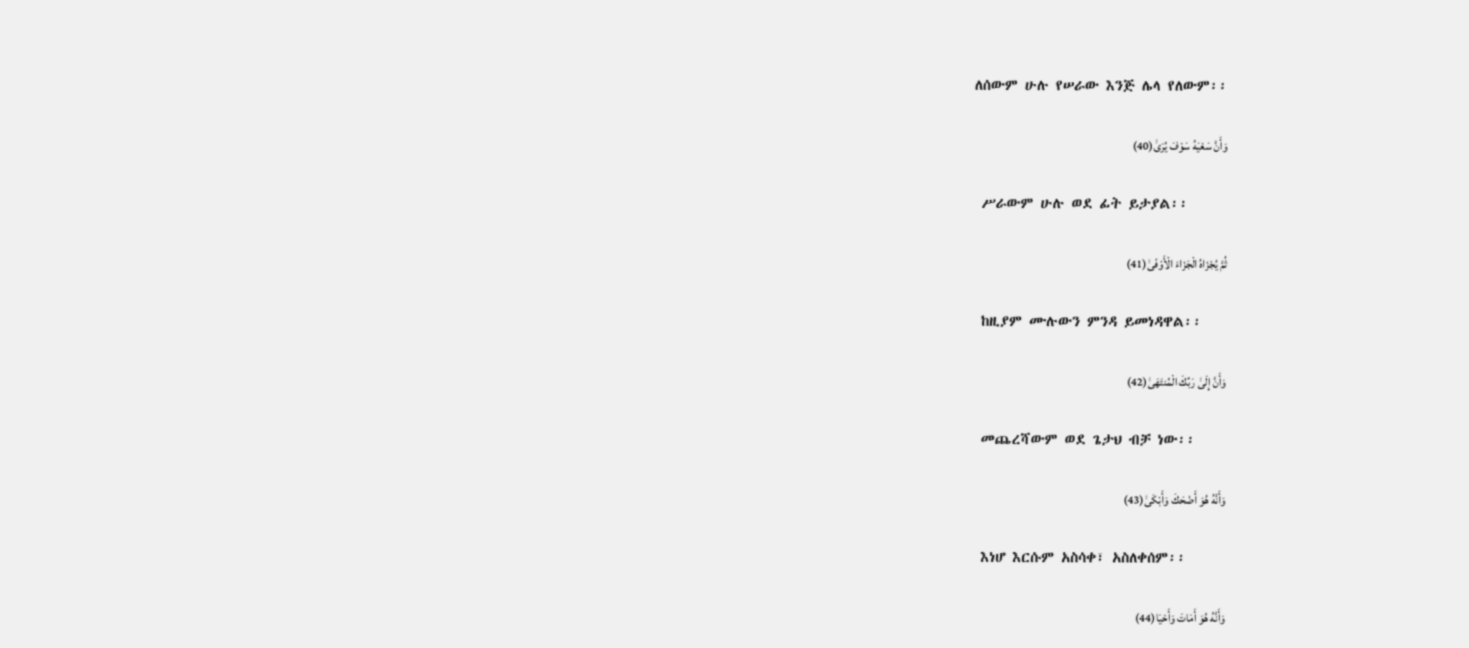ለሰውም ሁሉ የሠራው እንጅ ሌላ የለውም፡፡

وَأَنَّ سَعْيَهُ سَوْفَ يُرَىٰ(40)

 ሥራውም ሁሉ ወደ ፊት ይታያል፡፡

ثُمَّ يُجْزَاهُ الْجَزَاءَ الْأَوْفَىٰ(41)

 ከዚያም ሙሉውን ምንዳ ይመነዳዋል፡፡

وَأَنَّ إِلَىٰ رَبِّكَ الْمُنتَهَىٰ(42)

 መጨረሻውም ወደ ጌታህ ብቻ ነው፡፡

وَأَنَّهُ هُوَ أَضْحَكَ وَأَبْكَىٰ(43)

 እነሆ እርሱም አስሳቀ፣ አስለቀሰም፡፡

وَأَنَّهُ هُوَ أَمَاتَ وَأَحْيَا(44)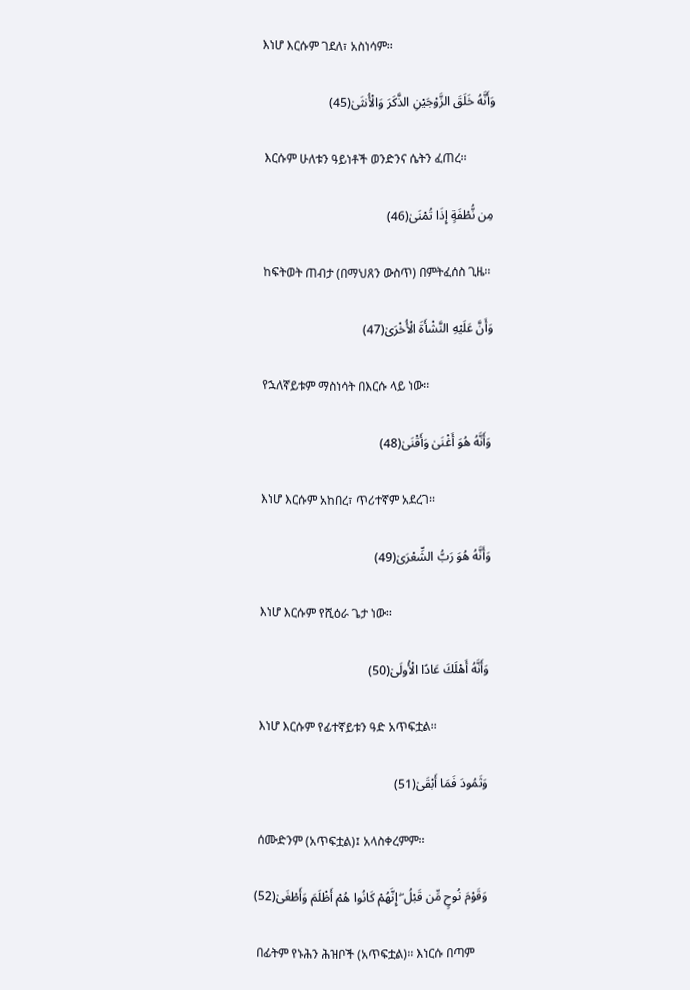እነሆ እርሱም ገደለ፣ አስነሳም፡፡

وَأَنَّهُ خَلَقَ الزَّوْجَيْنِ الذَّكَرَ وَالْأُنثَىٰ(45)

 እርሱም ሁለቱን ዓይነቶች ወንድንና ሴትን ፈጠረ፡፡

مِن نُّطْفَةٍ إِذَا تُمْنَىٰ(46)

 ከፍትወት ጠብታ (በማህጸን ውስጥ) በምትፈሰስ ጊዜ፡፡

وَأَنَّ عَلَيْهِ النَّشْأَةَ الْأُخْرَىٰ(47)

 የኋለኛይቱም ማስነሳት በእርሱ ላይ ነው፡፡

وَأَنَّهُ هُوَ أَغْنَىٰ وَأَقْنَىٰ(48)

 እነሆ እርሱም አከበረ፣ ጥሪተኛም አደረገ፡፡

وَأَنَّهُ هُوَ رَبُّ الشِّعْرَىٰ(49)

 እነሆ እርሱም የሺዕራ ጌታ ነው፡፡

وَأَنَّهُ أَهْلَكَ عَادًا الْأُولَىٰ(50)

 እነሆ እርሱም የፊተኛይቱን ዓድ አጥፍቷል፡፡

وَثَمُودَ فَمَا أَبْقَىٰ(51)

 ሰሙድንም (አጥፍቷል)፤ አላስቀረምም፡፡

وَقَوْمَ نُوحٍ مِّن قَبْلُ ۖ إِنَّهُمْ كَانُوا هُمْ أَظْلَمَ وَأَطْغَىٰ(52)

 በፊትም የኑሕን ሕዝቦች (አጥፍቷል)፡፡ እነርሱ በጣም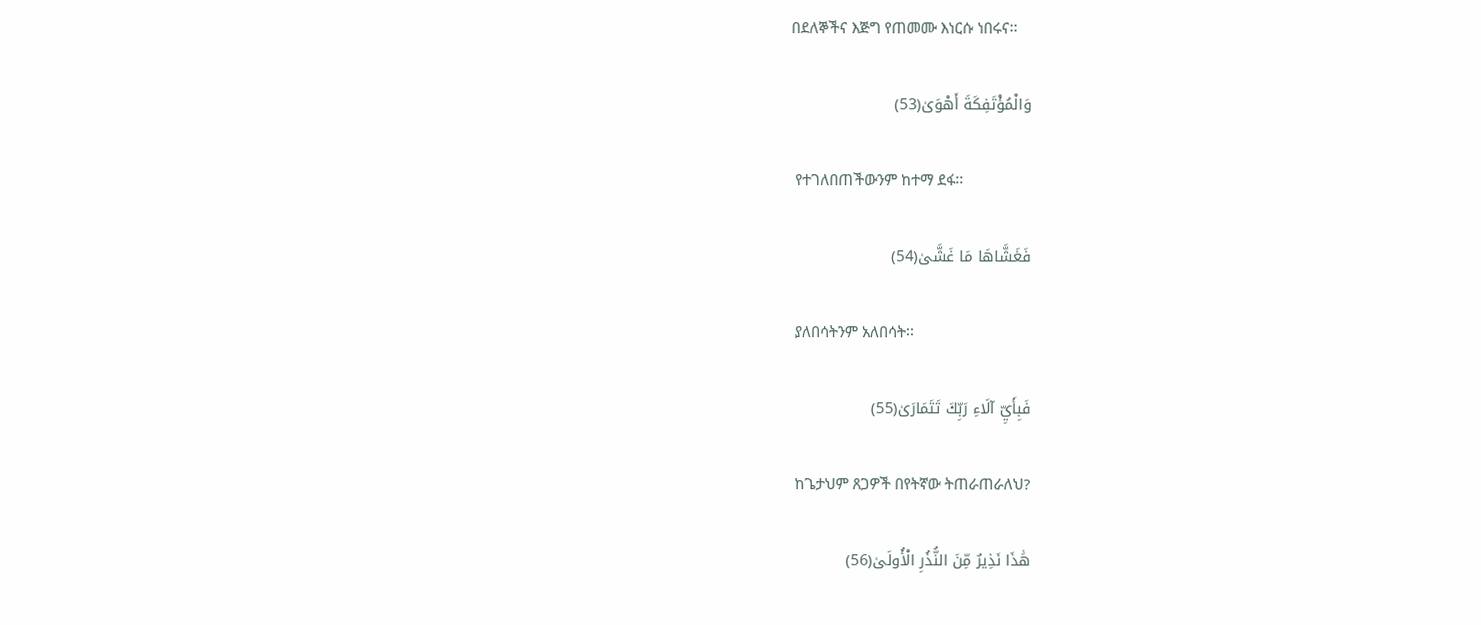በደለኞችና እጅግ የጠመሙ እነርሱ ነበሩና፡፡

وَالْمُؤْتَفِكَةَ أَهْوَىٰ(53)

 የተገለበጠችውንም ከተማ ደፋ፡፡

فَغَشَّاهَا مَا غَشَّىٰ(54)

 ያለበሳትንም አለበሳት፡፡

فَبِأَيِّ آلَاءِ رَبِّكَ تَتَمَارَىٰ(55)

 ከጌታህም ጸጋዎች በየትኛው ትጠራጠራለህ?

هَٰذَا نَذِيرٌ مِّنَ النُّذُرِ الْأُولَىٰ(56)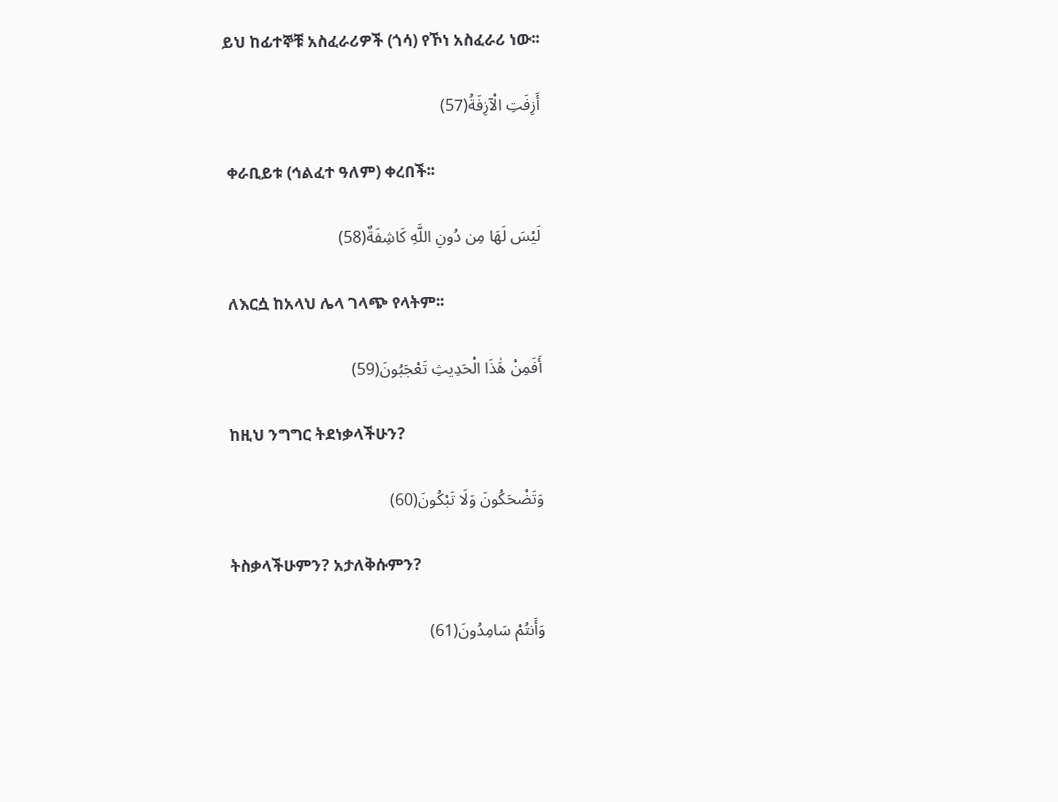ይህ ከፊተኞቹ አስፈራሪዎች (ጎሳ) የኾነ አስፈራሪ ነው፡፡

أَزِفَتِ الْآزِفَةُ(57)

 ቀራቢይቱ (ኅልፈተ ዓለም) ቀረበች፡፡

لَيْسَ لَهَا مِن دُونِ اللَّهِ كَاشِفَةٌ(58)

 ለእርሷ ከአላህ ሌላ ገላጭ የላትም፡፡

أَفَمِنْ هَٰذَا الْحَدِيثِ تَعْجَبُونَ(59)

 ከዚህ ንግግር ትደነቃላችሁን?

وَتَضْحَكُونَ وَلَا تَبْكُونَ(60)

 ትስቃላችሁምን? አታለቅሱምን?

وَأَنتُمْ سَامِدُونَ(61)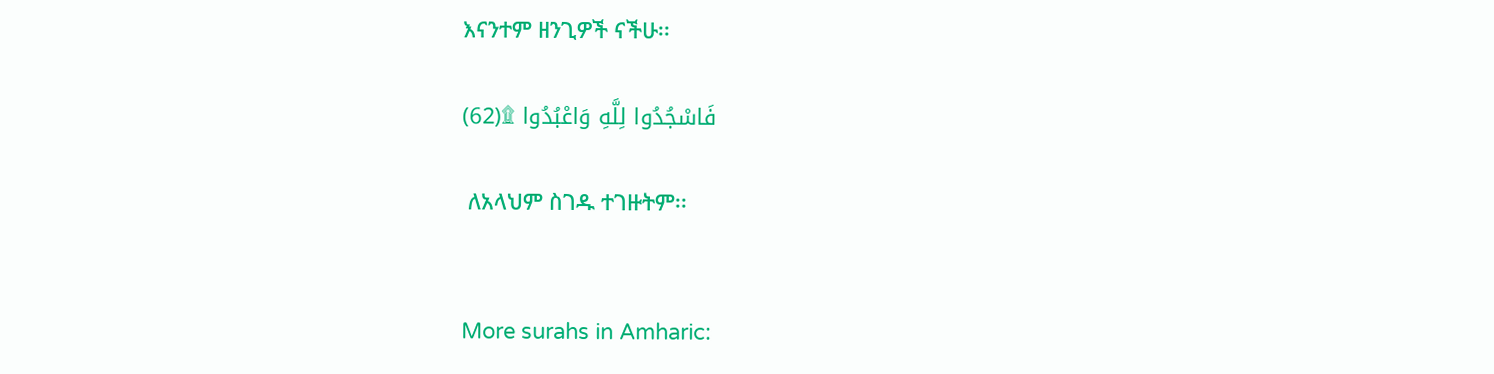እናንተም ዘንጊዎች ናችሁ፡፡

فَاسْجُدُوا لِلَّهِ وَاعْبُدُوا ۩(62)

 ለአላህም ስገዱ ተገዙትም፡፡


More surahs in Amharic: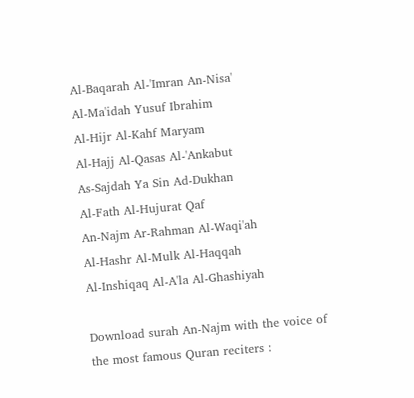Al-Baqarah Al-'Imran An-Nisa'
Al-Ma'idah Yusuf Ibrahim
Al-Hijr Al-Kahf Maryam
Al-Hajj Al-Qasas Al-'Ankabut
As-Sajdah Ya Sin Ad-Dukhan
Al-Fath Al-Hujurat Qaf
An-Najm Ar-Rahman Al-Waqi'ah
Al-Hashr Al-Mulk Al-Haqqah
Al-Inshiqaq Al-A'la Al-Ghashiyah

Download surah An-Najm with the voice of the most famous Quran reciters :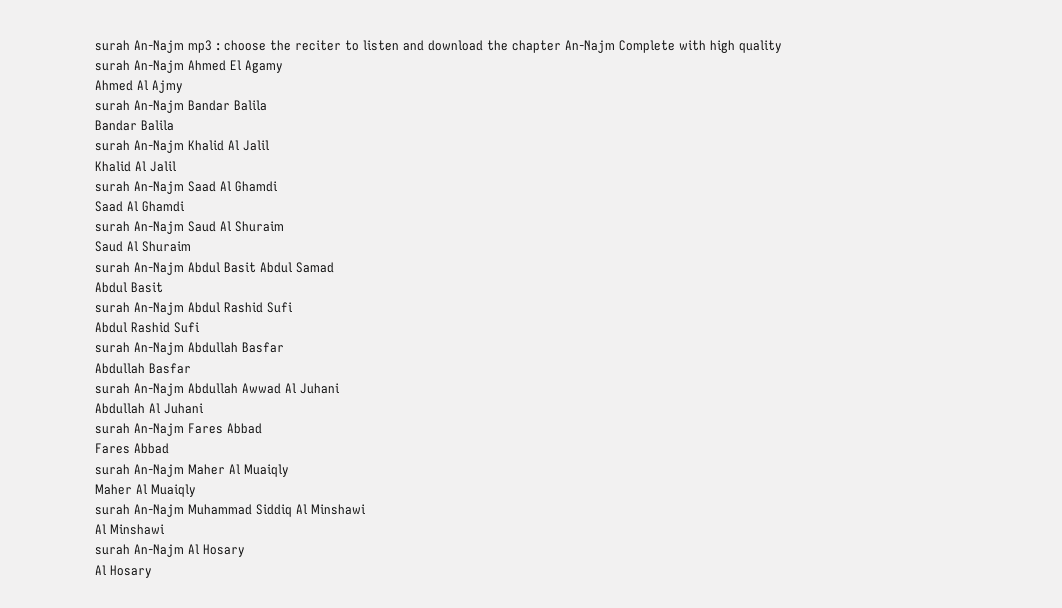surah An-Najm mp3 : choose the reciter to listen and download the chapter An-Najm Complete with high quality
surah An-Najm Ahmed El Agamy
Ahmed Al Ajmy
surah An-Najm Bandar Balila
Bandar Balila
surah An-Najm Khalid Al Jalil
Khalid Al Jalil
surah An-Najm Saad Al Ghamdi
Saad Al Ghamdi
surah An-Najm Saud Al Shuraim
Saud Al Shuraim
surah An-Najm Abdul Basit Abdul Samad
Abdul Basit
surah An-Najm Abdul Rashid Sufi
Abdul Rashid Sufi
surah An-Najm Abdullah Basfar
Abdullah Basfar
surah An-Najm Abdullah Awwad Al Juhani
Abdullah Al Juhani
surah An-Najm Fares Abbad
Fares Abbad
surah An-Najm Maher Al Muaiqly
Maher Al Muaiqly
surah An-Najm Muhammad Siddiq Al Minshawi
Al Minshawi
surah An-Najm Al Hosary
Al Hosary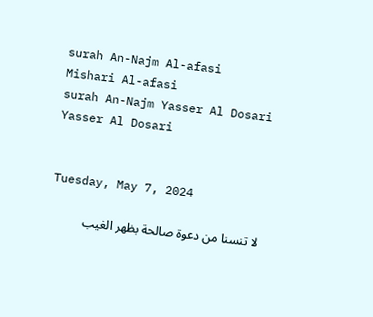surah An-Najm Al-afasi
Mishari Al-afasi
surah An-Najm Yasser Al Dosari
Yasser Al Dosari


Tuesday, May 7, 2024

لا تنسنا من دعوة صالحة بظهر الغيب